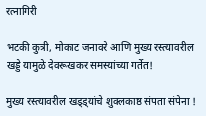रत्नागिरी

भटकी कुत्री, मोकाट जनावरे आणि मुख्य रस्त्यावरील खड्डे यामुळे देवरूखकर समस्यांच्या गर्तेत!

मुख्य रस्त्यावरील खड्ड्यांचे शुक्लकाष्ठ संपता संपेना !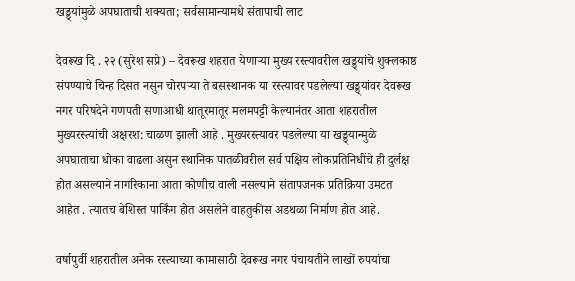खड्ड्यांमुळे अपघाताची शक्यता; सर्वसामान्यामधे संतापाची लाट

देवरूख दि . २२ (सुरेश सप्रे) – देवरूख शहरात येणाऱ्या मुख्य रस्त्यावरील खड्ड्यांचे शुक्लकाष्ठ संपण्याचे चिन्ह दिसत नसुन चोरपऱ्या ते बसस्थानक या रस्त्यावर पडलेल्या खड्ड्यांवर देवरूख नगर परिषदेने गणपती सणाआधी थातूरमातूर मलमपट्टी केल्यानंतर आता शहरातील मुख्यरस्त्यांची अक्षरश: चाळण झाली आहे . मुख्यरस्त्यावर पडलेल्या या खड्ड्यान्मुळे अपघाताचा धोका वाढला असुन स्थानिक पातळीवरील सर्व पक्षिय लोकप्रतिनिधींचे ही दुर्लक्ष होत असल्याने नागरिकाना आता कोणीच वाली नसल्याने संतापजनक प्रतिक्रिया उमटत आहेत . त्यातच बेशिस्त पार्किंग होत असलेने वाहतुकीस अडथळा निर्माण होत आहे.

वर्षापुर्वी शहरातील अनेक रस्त्याच्या कामासाठी देवरूख नगर पंचायतीने लाखों रुपयांचा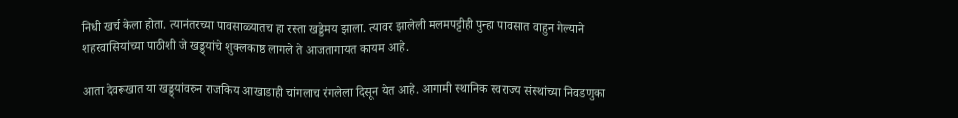निधी खर्च केला होता. त्यानंतरच्या पावसाळ्यातच हा रस्ता खड्डेमय झाला. त्यावर झालेली मलमपट्टीही पुन्हा पावसात वाहुन गेल्याने शहरवासियांच्या पाठीशी जे खड्ड्यांचे शुक्लकाष्ठ लागले ते आजतागायत कायम आहे.

आता देवरूखात या खड्ड्यांवरुन राजकिय आखाडाही चांगलाच रंगलेला दिसून येत आहे. आगामी स्थानिक स्वराज्य संस्थांच्या निवडणुका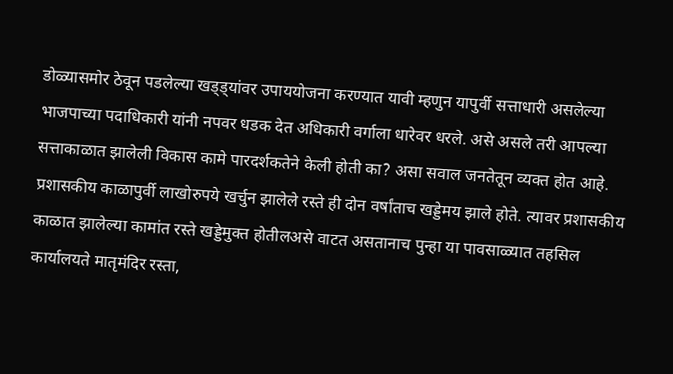डोळ्यासमोर ठेवून पडलेल्या खड्ड्यांवर उपाययोजना करण्यात यावी म्हणुन यापुर्वी सत्ताधारी असलेल्या भाजपाच्या पदाधिकारी यांनी नपवर धडक देत अधिकारी वर्गाला धारेवर धरले. असे असले तरी आपल्या सत्ताकाळात झालेली विकास कामे पारदर्शकतेने केली होती का? असा सवाल जनतेतून व्यक्त होत आहे. प्रशासकीय काळापुर्वी लाखोरुपये खर्चुन झालेले रस्ते ही दोन वर्षांताच खड्डेमय झाले होते. त्यावर प्रशासकीय काळात झालेल्या कामांत रस्ते खड्डेमुक्त होतीलअसे वाटत असतानाच पुन्हा या पावसाळ्यात तहसिल कार्यालयते मातृमंदिर रस्ता,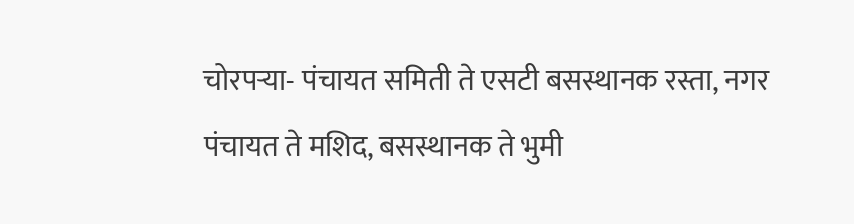चोरपऱ्या- पंचायत समिती ते एसटी बसस्थानक रस्ता, नगर पंचायत ते मशिद, बसस्थानक ते भुमी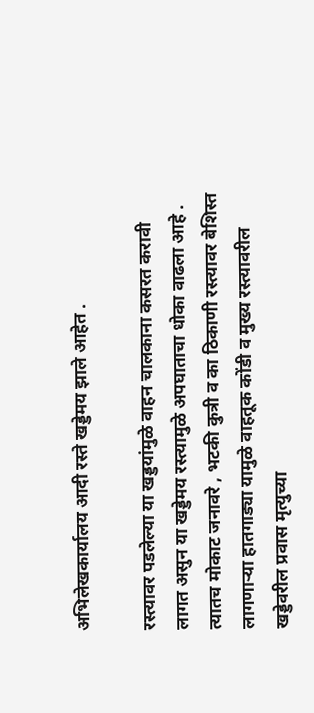अभिलेखकार्यालय आदी रस्ते खड्डेमय झाले आहेत .

रस्त्यावर पडलेल्या या खड्डयांमुळे वाहन चालकाना कसरत करावी लागत असुन या खड्डेमय रस्त्यामुळे अपघाताचा धोका वाढला आहे . त्यातच मोकाट जनावरे , भटकी कुत्री व का ठिकाणी रस्त्यावर बेशिस्त लागणाऱ्या हातगाड्या यामुळे वाहतूक कोंडी व मुख्य रस्त्यावरील खड्डेवरील प्रवास मृत्युच्या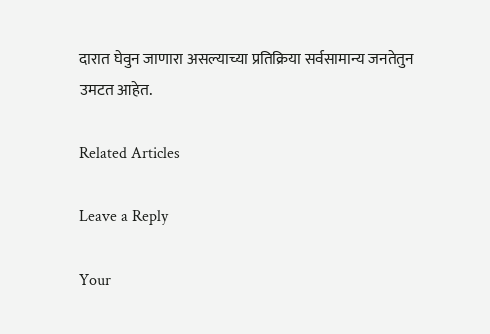दारात घेवुन जाणारा असल्याच्या प्रतिक्रिया सर्वसामान्य जनतेतुन उमटत आहेत.

Related Articles

Leave a Reply

Your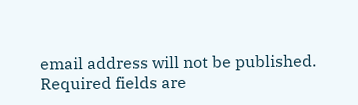email address will not be published. Required fields are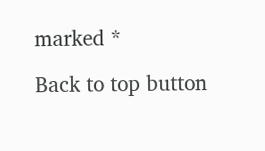marked *

Back to top button